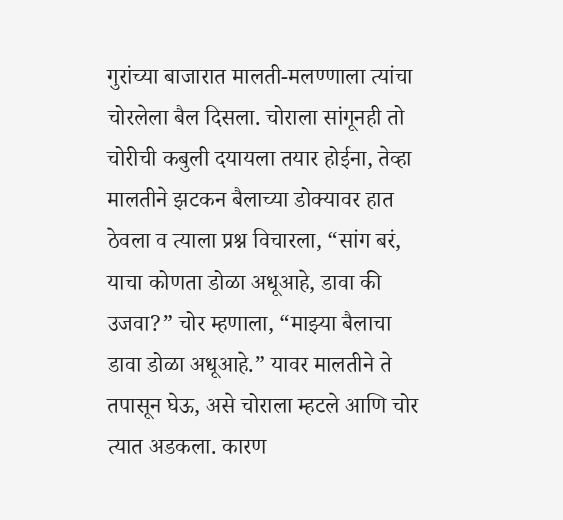गुरांच्या बाजारात मालती-मलण्णाला त्यांचा चोरलेला बैल दिसला. चोराला सांगूनही तो चोरीची कबुली दयायला तयार होईना, तेव्हा मालतीने झटकन बैलाच्या डोक्यावर हात ठेवला व त्याला प्रश्न विचारला, “सांग बरं, याचा कोणता डोळा अधूआहे, डावा की उजवा?” चोर म्हणाला, “माझ्या बैलाचा डावा डोळा अधूआहे.” यावर मालतीने ते तपासून घेऊ, असे चोराला म्हटले आणि चोर त्यात अडकला. कारण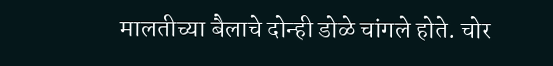मालतीच्या बैलाचे दोन्ही डोळे चांगले होते. चोर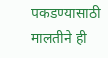पकडण्यासाठी मालतीने ही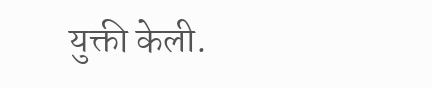युक्ती केली.